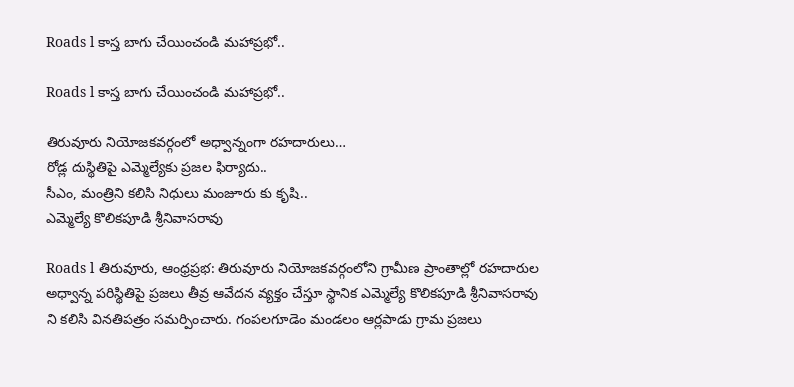Roads l కాస్త బాగు చేయించండి మహాప్రభో..

Roads l కాస్త బాగు చేయించండి మహాప్రభో..

తిరువూరు నియోజకవర్గంలో అధ్వాన్నంగా రహదారులు…
రోడ్ల దుస్థితిపై ఎమ్మెల్యేకు ప్రజల ఫిర్యాదు..
సీఎం, మంత్రిని కలిసి నిధులు మంజూరు కు కృషి..
ఎమ్మెల్యే కొలికపూడి శ్రీనివాసరావు

Roads l తిరువూరు, ఆంధ్రప్రభ: తిరువూరు నియోజకవర్గంలోని గ్రామీణ ప్రాంతాల్లో రహదారుల అధ్వాన్న పరిస్థితిపై ప్రజలు తీవ్ర ఆవేదన వ్యక్తం చేస్తూ స్థానిక ఎమ్మెల్యే కొలికపూడి శ్రీనివాసరావు ని కలిసి వినతిపత్రం సమర్పించారు. గంపలగూడెం మండలం ఆర్లపాడు గ్రామ ప్రజలు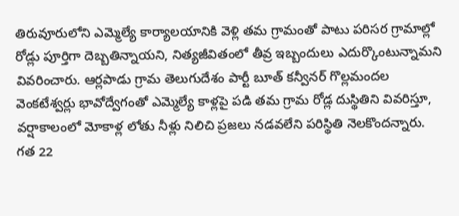తిరువూరులోని ఎమ్మెల్యే కార్యాలయానికి వెళ్లి తమ గ్రామంతో పాటు పరిసర గ్రామాల్లో రోడ్లు పూర్తిగా దెబ్బతిన్నాయని, నిత్యజీవితంలో తీవ్ర ఇబ్బందులు ఎదుర్కొంటున్నామని వివరించారు. ఆర్లపాడు గ్రామ తెలుగుదేశం పార్టీ బూత్ కన్వీనర్ గొల్లమందల వెంకటేశ్వర్లు భావోద్వేగంతో ఎమ్మెల్యే కాళ్లపై పడి తమ గ్రామ రోడ్ల దుస్థితిని వివరిస్తూ, వర్షాకాలంలో మోకాళ్ల లోతు నీళ్లు నిలిచి ప్రజలు నడవలేని పరిస్థితి నెలకొందన్నారు. గత 22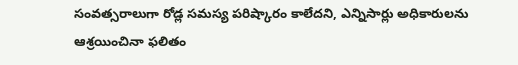సంవత్సరాలుగా రోడ్ల సమస్య పరిష్కారం కాలేదని, ఎన్నిసార్లు అధికారులను ఆశ్రయించినా ఫలితం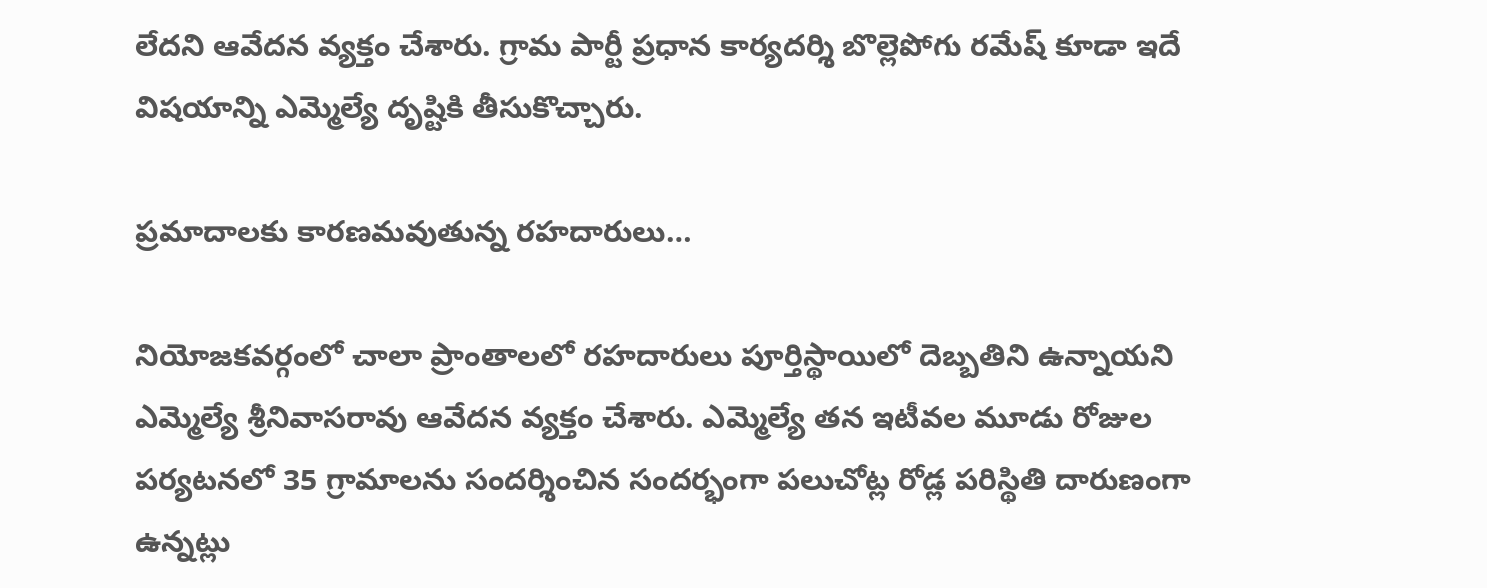లేదని ఆవేదన వ్యక్తం చేశారు. గ్రామ పార్టీ ప్రధాన కార్యదర్శి బొల్లెపోగు రమేష్ కూడా ఇదే విషయాన్ని ఎమ్మెల్యే దృష్టికి తీసుకొచ్చారు.

ప్రమాదాలకు కారణమవుతున్న రహదారులు…

నియోజకవర్గంలో చాలా ప్రాంతాలలో రహదారులు పూర్తిస్థాయిలో దెబ్బతిని ఉన్నాయని ఎమ్మెల్యే శ్రీనివాసరావు ఆవేదన వ్యక్తం చేశారు. ఎమ్మెల్యే తన ఇటీవల మూడు రోజుల పర్యటనలో 35 గ్రామాలను సందర్శించిన సందర్భంగా పలుచోట్ల రోడ్ల పరిస్థితి దారుణంగా ఉన్నట్లు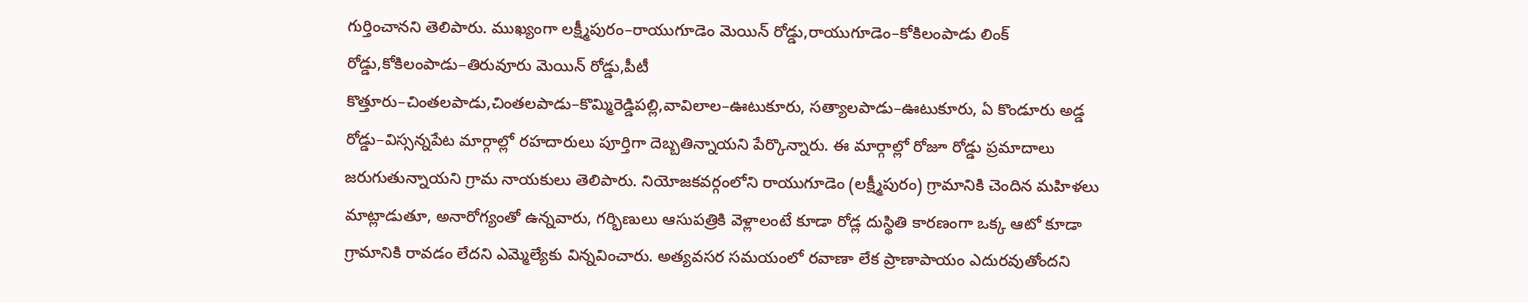గుర్తించానని తెలిపారు. ముఖ్యంగా లక్ష్మీపురం–రాయుగూడెం మెయిన్ రోడ్డు,రాయుగూడెం–కోకిలంపాడు లింక్ రోడ్డు,కోకిలంపాడు–తిరువూరు మెయిన్ రోడ్డు,పీటీ కొత్తూరు–చింతలపాడు,చింతలపాడు–కొమ్మిరెడ్డిపల్లి,వావిలాల–ఊటుకూరు, సత్యాలపాడు–ఊటుకూరు, ఏ కొండూరు అడ్డ రోడ్డు–విస్సన్నపేట మార్గాల్లో రహదారులు పూర్తిగా దెబ్బతిన్నాయని పేర్కొన్నారు. ఈ మార్గాల్లో రోజూ రోడ్డు ప్రమాదాలు జరుగుతున్నాయని గ్రామ నాయకులు తెలిపారు. నియోజకవర్గంలోని రాయుగూడెం (లక్ష్మీపురం) గ్రామానికి చెందిన మహిళలు మాట్లాడుతూ, అనారోగ్యంతో ఉన్నవారు, గర్భిణులు ఆసుపత్రికి వెళ్లాలంటే కూడా రోడ్ల దుస్థితి కారణంగా ఒక్క ఆటో కూడా గ్రామానికి రావడం లేదని ఎమ్మెల్యేకు విన్నవించారు. అత్యవసర సమయంలో రవాణా లేక ప్రాణాపాయం ఎదురవుతోందని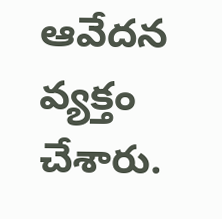ఆవేదన వ్యక్తం చేశారు.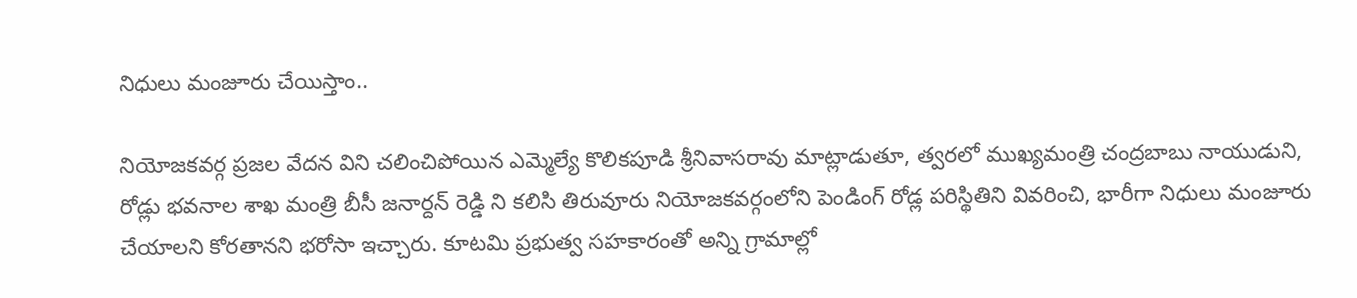నిధులు మంజూరు చేయిస్తాం..

నియోజకవర్గ ప్రజల వేదన విని చలించిపోయిన ఎమ్మెల్యే కొలికపూడి శ్రీనివాసరావు మాట్లాడుతూ, త్వరలో ముఖ్యమంత్రి చంద్రబాబు నాయుడుని, రోడ్లు భవనాల శాఖ మంత్రి బీసీ జనార్దన్ రెడ్డి ని కలిసి తిరువూరు నియోజకవర్గంలోని పెండింగ్ రోడ్ల పరిస్థితిని వివరించి, భారీగా నిధులు మంజూరు చేయాలని కోరతానని భరోసా ఇచ్చారు. కూటమి ప్రభుత్వ సహకారంతో అన్ని గ్రామాల్లో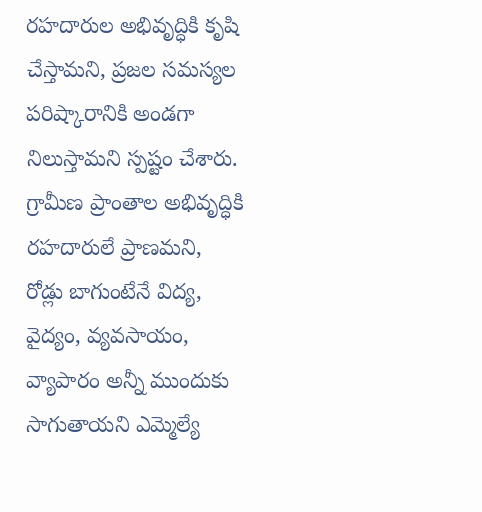రహదారుల అభివృద్ధికి కృషి చేస్తామని, ప్రజల సమస్యల పరిష్కారానికి అండగా నిలుస్తామని స్పష్టం చేశారు. గ్రామీణ ప్రాంతాల అభివృద్ధికి రహదారులే ప్రాణమని, రోడ్లు బాగుంటేనే విద్య, వైద్యం, వ్యవసాయం, వ్యాపారం అన్నీ ముందుకు సాగుతాయని ఎమ్మెల్యే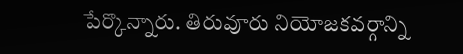పేర్కొన్నారు. తిరువూరు నియోజకవర్గాన్ని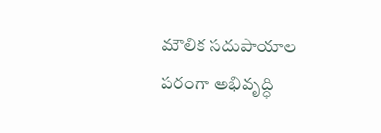మౌలిక సదుపాయాల పరంగా అభివృద్ధి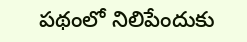పథంలో నిలిపేందుకు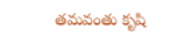తమవంతు కృషి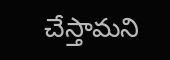చేస్తామని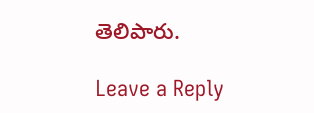తెలిపారు.

Leave a Reply